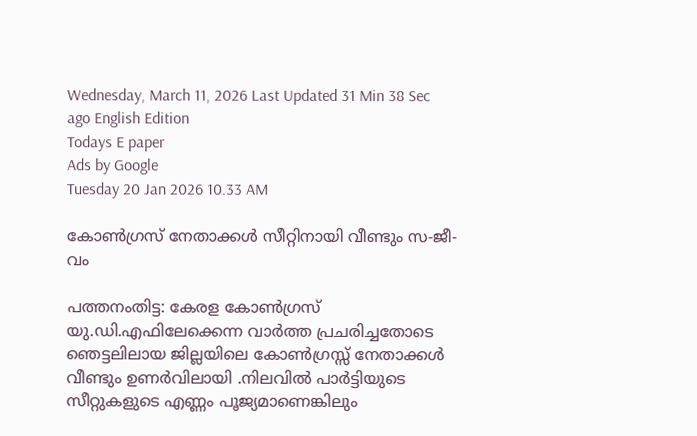Wednesday, March 11, 2026 Last Updated 31 Min 38 Sec ago English Edition
Todays E paper
Ads by Google
Tuesday 20 Jan 2026 10.33 AM

കോണ്‍ഗ്രസ്‌ നേതാക്കള്‍ സീറ്റിനായി വീണ്ടും സ-ജീ-വം

പത്തനംതിട്ട: കേരള കോണ്‍ഗ്രസ്‌ യു.ഡി.എഫിലേക്കെന്ന വാര്‍ത്ത പ്രചരിച്ചതോടെ ഞെട്ടലിലായ ജില്ലയിലെ കോണ്‍ഗ്രസ്സ്‌ നേതാക്കള്‍ വീണ്ടും ഉണര്‍വിലായി .നിലവില്‍ പാര്‍ട്ടിയുടെ സീറ്റുകളുടെ എണ്ണം പൂജ്യമാണെങ്കിലും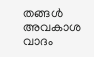തങ്ങള്‍ അവകാശ വാദം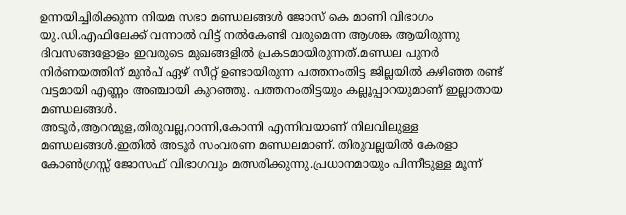ഉന്നയിച്ചിരിക്കുന്ന നിയമ സഭാ മണ്ഡലങ്ങള്‍ ജോസ്‌ കെ മാണി വിഭാഗം യു.ഡി.എഫിലേക്ക്‌ വന്നാല്‍ വിട്ട്‌ നല്‍കേണ്ടി വരുമെന്ന ആശങ്ക ആയിരുന്നു ദിവസങ്ങളോളം ഇവരുടെ മുഖങ്ങളില്‍ പ്രകടമായിരുന്നത്‌.മണ്ഡല പുനര്‍ നിര്‍ണയത്തിന്‌ മുന്‍പ്‌ ഏഴ്‌ സീറ്റ്‌ ഉണ്ടായിരുന്ന പത്തനംതിട്ട ജില്ലയില്‍ കഴിഞ്ഞ രണ്ട്‌ വട്ടമായി എണ്ണം അഞ്ചായി കുറഞ്ഞു. പത്തനംതിട്ടയും കല്ലൂപ്പാറയുമാണ്‌ ഇല്ലാതായ മണ്ഡലങ്ങള്‍.
അടൂര്‍,ആറന്മുള,തിരുവല്ല,റാന്നി,കോന്നി എന്നിവയാണ്‌ നിലവിലുള്ള മണ്ഡലങ്ങള്‍.ഇതില്‍ അടൂര്‍ സംവരണ മണ്ഡലമാണ്‌. തിരുവല്ലയില്‍ കേരളാ കോണ്‍ഗ്രസ്സ്‌ ജോസഫ്‌ വിഭാഗവും മത്സരിക്കുന്നു.പ്രധാനമായും പിന്നീടുള്ള മൂന്ന്‌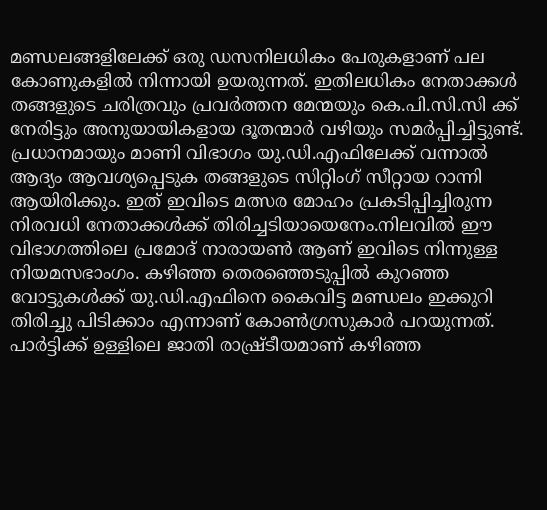മണ്ഡലങ്ങളിലേക്ക്‌ ഒരു ഡസനിലധികം പേരുകളാണ്‌ പല കോണുകളില്‍ നിന്നായി ഉയരുന്നത്‌. ഇതിലധികം നേതാക്കള്‍ തങ്ങളുടെ ചരിത്രവും പ്രവര്‍ത്തന മേന്മയും കെ.പി.സി.സി ക്ക്‌ നേരിട്ടും അനുയായികളായ ദൂതന്മാര്‍ വഴിയും സമര്‍പ്പിച്ചിട്ടുണ്ട്‌.
പ്രധാനമായും മാണി വിഭാഗം യു.ഡി.എഫിലേക്ക്‌ വന്നാല്‍ ആദ്യം ആവശ്യപ്പെടുക തങ്ങളുടെ സിറ്റിംഗ്‌ സീറ്റായ റാന്നി ആയിരിക്കും. ഇത്‌ ഇവിടെ മത്സര മോഹം പ്രകടിപ്പിച്ചിരുന്ന നിരവധി നേതാക്കള്‍ക്ക്‌ തിരിച്ചടിയായെനേം.നിലവില്‍ ഈ വിഭാഗത്തിലെ പ്രമോദ്‌ നാരായണ്‍ ആണ്‌ ഇവിടെ നിന്നുള്ള നിയമസഭാംഗം. കഴിഞ്ഞ തെരഞ്ഞെടുപ്പില്‍ കുറഞ്ഞ വോട്ടുകള്‍ക്ക്‌ യു.ഡി.എഫിനെ കൈവിട്ട മണ്ഡലം ഇക്കുറി തിരിച്ചു പിടിക്കാം എന്നാണ്‌ കോണ്‍ഗ്രസുകാര്‍ പറയുന്നത്‌. പാര്‍ട്ടിക്ക്‌ ഉള്ളിലെ ജാതി രാഷ്ര്‌ടീയമാണ്‌ കഴിഞ്ഞ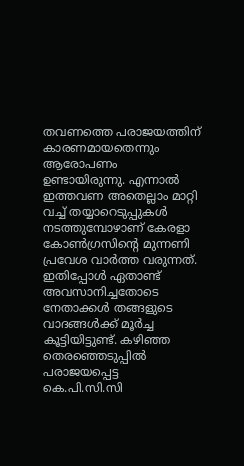തവണത്തെ പരാജയത്തിന്‌ കാരണമായതെന്നും ആരോപണം ഉണ്ടായിരുന്നു. എന്നാല്‍ ഇത്തവണ അതെല്ലാം മാറ്റി വച്ച്‌ തയ്യാറെടുപ്പുകള്‍ നടത്തുമ്പോഴാണ്‌ കേരളാ കോണ്‍ഗ്രസിന്റെ മുന്നണി പ്രവേശ വാര്‍ത്ത വരുന്നത്‌. ഇതിപ്പോള്‍ ഏതാണ്ട്‌ അവസാനിച്ചതോടെ നേതാക്കള്‍ തങ്ങളുടെ വാദങ്ങള്‍ക്ക്‌ മൂര്‍ച്ച കൂട്ടിയിട്ടുണ്ട്‌. കഴിഞ്ഞ തെരഞ്ഞെടുപ്പില്‍ പരാജയപ്പെട്ട കെ.പി.സി.സി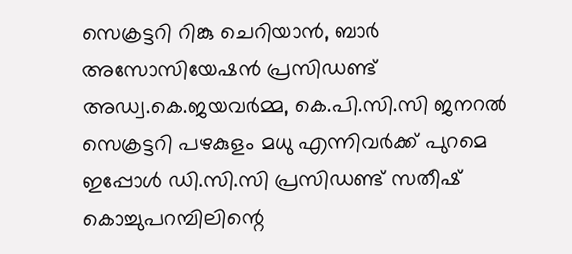സെക്രട്ടറി റിങ്കു ചെറിയാന്‍, ബാര്‍ അസോസിയേഷന്‍ പ്രസിഡണ്ട്‌ അഡ്വ.കെ.ജയവര്‍മ്മ, കെ.പി.സി.സി ജനറല്‍ സെക്രട്ടറി പഴകുളം മധു എന്നിവര്‍ക്ക്‌ പുറമെ ഇപ്പോള്‍ ഡി.സി.സി പ്രസിഡണ്ട്‌ സതീഷ്‌ കൊച്ചുപറമ്പിലിന്റെ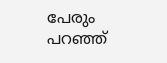പേരും പറഞ്ഞ്‌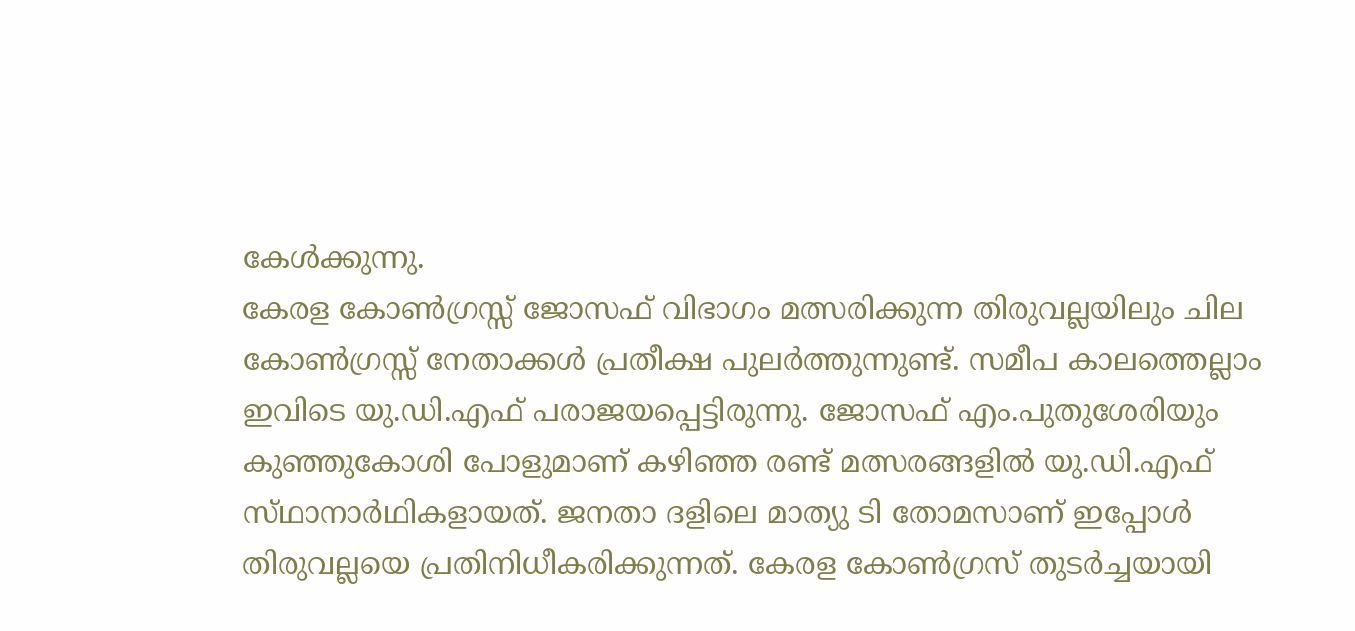കേള്‍ക്കുന്നു.
കേരള കോണ്‍ഗ്രസ്സ്‌ ജോസഫ്‌ വിഭാഗം മത്സരിക്കുന്ന തിരുവല്ലയിലും ചില കോണ്‍ഗ്രസ്സ്‌ നേതാക്കള്‍ പ്രതീക്ഷ പുലര്‍ത്തുന്നുണ്ട്‌. സമീപ കാലത്തെല്ലാം ഇവിടെ യു.ഡി.എഫ്‌ പരാജയപ്പെട്ടിരുന്നു. ജോസഫ്‌ എം.പുതുശേരിയും കുഞ്ഞുകോശി പോളുമാണ്‌ കഴിഞ്ഞ രണ്ട്‌ മത്സരങ്ങളില്‍ യു.ഡി.എഫ്‌ സ്‌ഥാനാര്‍ഥികളായത്‌. ജനതാ ദളിലെ മാത്യു ടി തോമസാണ്‌ ഇപ്പോള്‍ തിരുവല്ലയെ പ്രതിനിധീകരിക്കുന്നത്‌. കേരള കോണ്‍ഗ്രസ്‌ തുടര്‍ച്ചയായി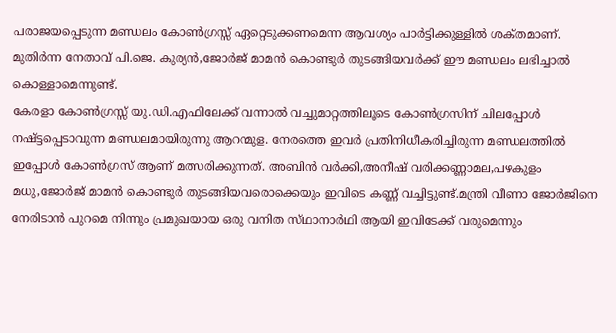പരാജയപ്പെടുന്ന മണ്ഡലം കോണ്‍ഗ്രസ്സ്‌ ഏറ്റെടുക്കണമെന്ന ആവശ്യം പാര്‍ട്ടിക്കുള്ളില്‍ ശക്‌തമാണ്‌. മുതിര്‍ന്ന നേതാവ്‌ പി.ജെ. കുര്യന്‍,ജോര്‍ജ്‌ മാമന്‍ കൊണ്ടുര്‍ തുടങ്ങിയവര്‍ക്ക്‌ ഈ മണ്ഡലം ലഭിച്ചാല്‍ കൊള്ളാമെന്നുണ്ട്‌.
കേരളാ കോണ്‍ഗ്രസ്സ്‌ യു.ഡി.എഫിലേക്ക്‌ വന്നാല്‍ വച്ചുമാറ്റത്തിലൂടെ കോണ്‍ഗ്രസിന്‌ ചിലപ്പോള്‍ നഷ്‌ട്ടപ്പെടാവുന്ന മണ്ഡലമായിരുന്നു ആറന്മുള. നേരത്തെ ഇവര്‍ പ്രതിനിധീകരിച്ചിരുന്ന മണ്ഡലത്തില്‍ ഇപ്പോള്‍ കോണ്‍ഗ്രസ്‌ ആണ്‌ മത്സരിക്കുന്നത്‌. അബിന്‍ വര്‍ക്കി,അനീഷ്‌ വരിക്കണ്ണാമല,പഴകുളം മധു,ജോര്‍ജ്‌ മാമന്‍ കൊണ്ടുര്‍ തുടങ്ങിയവരൊക്കെയും ഇവിടെ കണ്ണ്‌ വച്ചിട്ടുണ്ട്‌.മന്ത്രി വീണാ ജോര്‍ജിനെ നേരിടാന്‍ പുറമെ നിന്നും പ്രമുഖയായ ഒരു വനിത സ്‌ഥാനാര്‍ഥി ആയി ഇവിടേക്ക്‌ വരുമെന്നും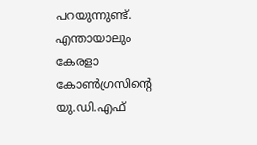പറയുന്നുണ്ട്‌. എന്തായാലും കേരളാ കോണ്‍ഗ്രസിന്റെ യു.ഡി.എഫ്‌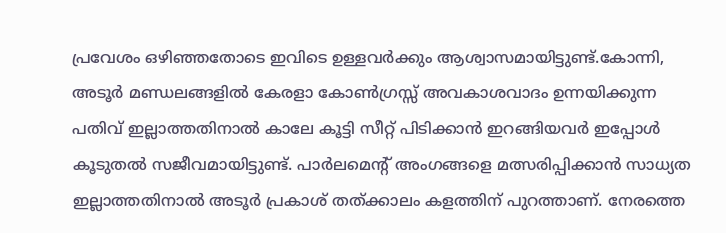പ്രവേശം ഒഴിഞ്ഞതോടെ ഇവിടെ ഉള്ളവര്‍ക്കും ആശ്വാസമായിട്ടുണ്ട്‌.കോന്നി, അടൂര്‍ മണ്ഡലങ്ങളില്‍ കേരളാ കോണ്‍ഗ്രസ്സ്‌ അവകാശവാദം ഉന്നയിക്കുന്ന പതിവ്‌ ഇല്ലാത്തതിനാല്‍ കാലേ കൂട്ടി സീറ്റ്‌ പിടിക്കാന്‍ ഇറങ്ങിയവര്‍ ഇപ്പോള്‍ കൂടുതല്‍ സജീവമായിട്ടുണ്ട്‌. പാര്‍ലമെന്റ്‌ അംഗങ്ങളെ മത്സരിപ്പിക്കാന്‍ സാധ്യത ഇല്ലാത്തതിനാല്‍ അടൂര്‍ പ്രകാശ്‌ തത്‌ക്കാലം കളത്തിന്‌ പുറത്താണ്‌. നേരത്തെ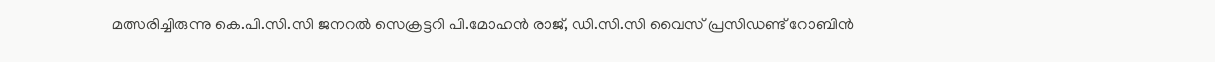മത്സരിച്ചിരുന്നു കെ.പി.സി.സി ജനറല്‍ സെക്രട്ടറി പി.മോഹന്‍ രാജ്‌, ഡി.സി.സി വൈസ്‌ പ്രസിഡണ്ട്‌ റോബിന്‍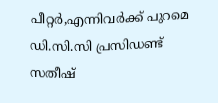പീറ്റര്‍,എന്നിവര്‍ക്ക്‌ പുറമെ ഡി.സി.സി പ്രസിഡണ്ട്‌ സതീഷ്‌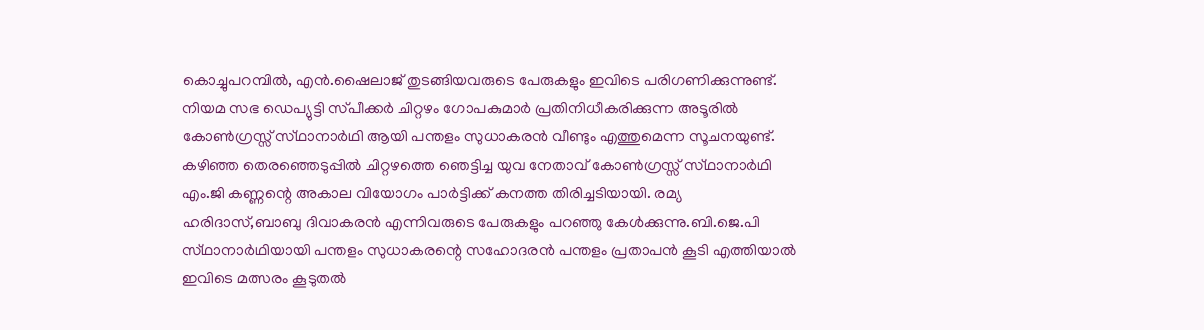കൊച്ചുപറമ്പില്‍, എന്‍.ഷൈലാജ്‌ തുടങ്ങിയവരുടെ പേരുകളും ഇവിടെ പരിഗണിക്കുന്നുണ്ട്‌.
നിയമ സഭ ഡെപ്യുട്ടി സ്‌പീക്കര്‍ ചിറ്റഴം ഗോപകുമാര്‍ പ്രതിനിധീകരിക്കുന്ന അടൂരില്‍ കോണ്‍ഗ്രസ്സ്‌ സ്‌ഥാനാര്‍ഥി ആയി പന്തളം സുധാകരന്‍ വീണ്ടും എത്തുമെന്ന സൂചനയുണ്ട്‌. കഴിഞ്ഞ തെരഞ്ഞെടുപ്പില്‍ ചിറ്റഴത്തെ ഞെട്ടിച്ച യുവ നേതാവ്‌ കോണ്‍ഗ്രസ്സ്‌ സ്‌ഥാനാര്‍ഥി എം.ജി കണ്ണന്റെ അകാല വിയോഗം പാര്‍ട്ടിക്ക്‌ കനത്ത തിരിച്ചടിയായി. രമ്യ ഹരിദാസ്‌,ബാബു ദിവാകരന്‍ എന്നിവരുടെ പേരുകളും പറഞ്ഞു കേള്‍ക്കുന്നു.ബി.ജെ.പി സ്‌ഥാനാര്‍ഥിയായി പന്തളം സുധാകരന്റെ സഹോദരന്‍ പന്തളം പ്രതാപന്‍ കൂടി എത്തിയാല്‍ ഇവിടെ മത്സരം കൂടുതല്‍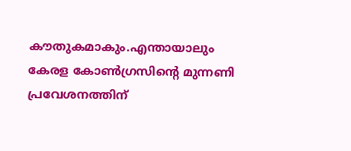കൗതുകമാകും.എന്തായാലും കേരള കോണ്‍ഗ്രസിന്റെ മുന്നണി പ്രവേശനത്തിന്‌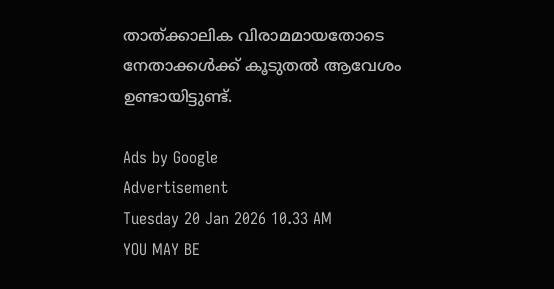താത്‌ക്കാലിക വിരാമമായതോടെ നേതാക്കള്‍ക്ക്‌ കൂടുതല്‍ ആവേശം ഉണ്ടായിട്ടുണ്ട്‌.

Ads by Google
Advertisement
Tuesday 20 Jan 2026 10.33 AM
YOU MAY BE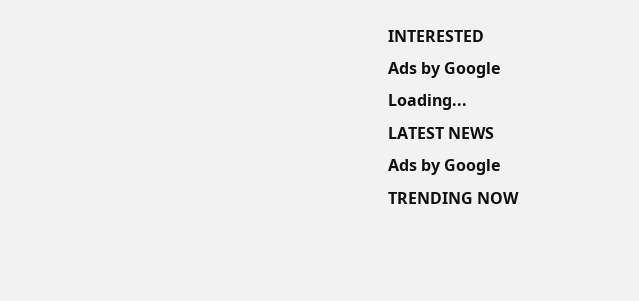INTERESTED
Ads by Google
Loading...
LATEST NEWS
Ads by Google
TRENDING NOW